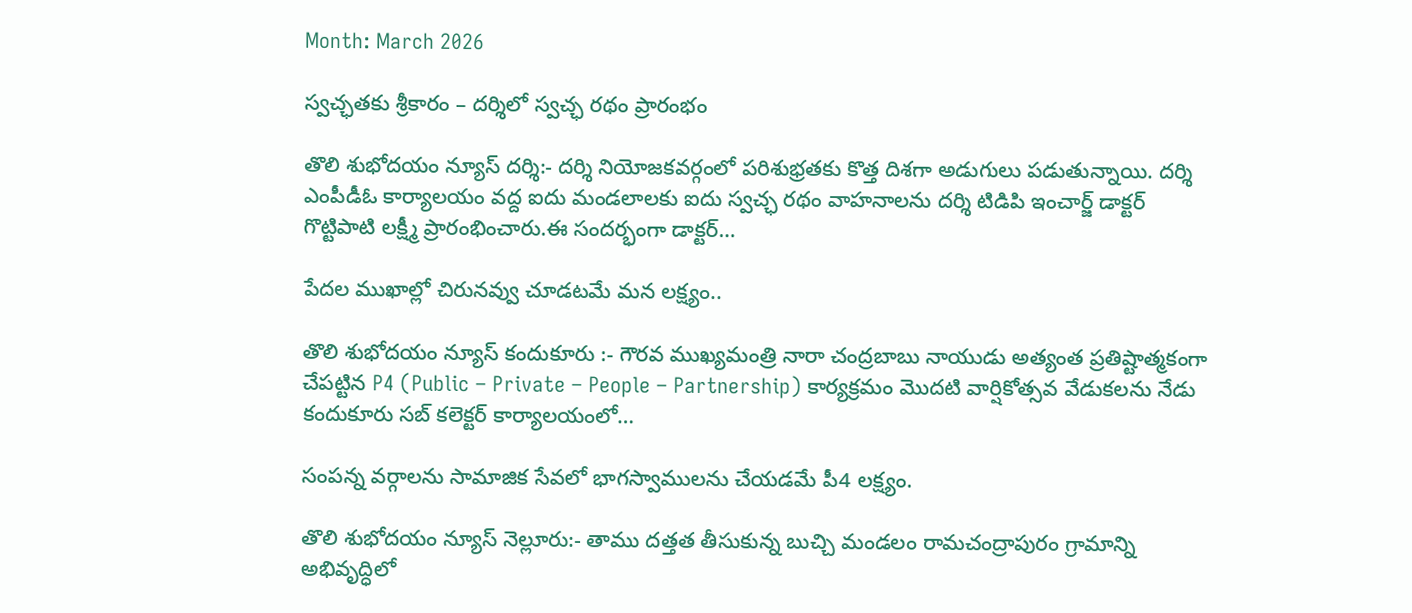Month: March 2026

స్వచ్ఛతకు శ్రీకారం – దర్శిలో స్వచ్ఛ రథం ప్రారంభం

తొలి శుభోదయం న్యూస్ దర్శి:- దర్శి నియోజకవర్గంలో పరిశుభ్రతకు కొత్త దిశగా అడుగులు పడుతున్నాయి. దర్శి ఎంపీడీఓ కార్యాలయం వద్ద ఐదు మండలాలకు ఐదు స్వచ్ఛ రథం వాహనాలను దర్శి టిడిపి ఇంచార్జ్ డాక్టర్ గొట్టిపాటి లక్ష్మీ ప్రారంభించారు.ఈ సందర్భంగా డాక్టర్…

పేదల ముఖాల్లో చిరునవ్వు చూడటమే మన లక్ష్యం..

తొలి శుభోదయం న్యూస్ కందుకూరు :- గౌరవ ముఖ్యమంత్రి నారా చంద్రబాబు నాయుడు అత్యంత ప్రతిష్టాత్మకంగా చేపట్టిన P4 (Public – Private – People – Partnership) కార్యక్రమం మొదటి వార్షికోత్సవ వేడుకలను నేడు కందుకూరు సబ్ కలెక్టర్ కార్యాలయంలో…

సంపన్న వర్గాలను సామాజిక సేవలో భాగస్వాములను చేయడమే పీ4 లక్ష్యం.

తొలి శుభోదయం న్యూస్ నెల్లూరు:- తాము దత్తత తీసుకున్న బుచ్చి మండలం రామచంద్రాపురం గ్రామాన్ని అభివృద్ధిలో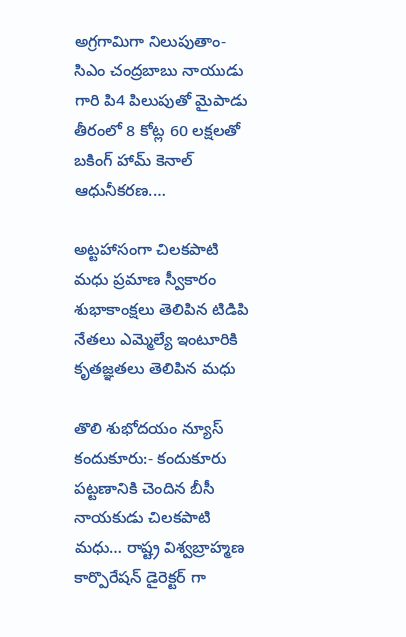అగ్రగామిగా నిలుపుతాం- సిఎం చంద్రబాబు నాయుడు గారి పి4 పిలుపుతో మైపాడు తీరంలో 8 కోట్ల 60 లక్షలతో బకింగ్ హామ్ కెనాల్ ఆధునీకరణ.…

అట్టహాసంగా చిలకపాటి మధు ప్రమాణ స్వీకారం శుభాకాంక్షలు తెలిపిన టిడిపి నేతలు ఎమ్మెల్యే ఇంటూరికి కృతజ్ఞతలు తెలిపిన మధు

తొలి శుభోదయం న్యూస్ కందుకూరు:- కందుకూరు పట్టణానికి చెందిన బీసీ నాయకుడు చిలకపాటి మధు… రాష్ట్ర విశ్వబ్రాహ్మణ కార్పొరేషన్ డైరెక్టర్ గా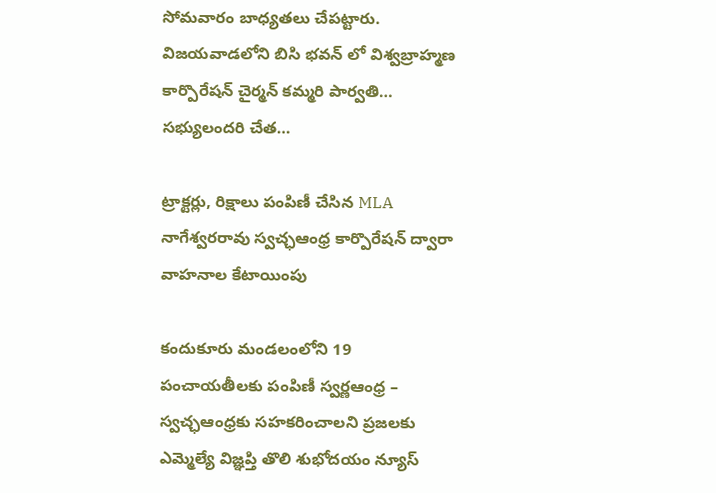సోమవారం బాధ్యతలు చేపట్టారు. విజయవాడలోని బిసి భవన్ లో విశ్వబ్రాహ్మణ కార్పొరేషన్ చైర్మన్ కమ్మరి పార్వతి… సభ్యులందరి చేత…

ట్రాక్టర్లు, రిక్షాలు పంపిణీ చేసిన MLA నాగేశ్వరరావు స్వచ్ఛఆంధ్ర కార్పొరేషన్ ద్వారా వాహనాల కేటాయింపు

కందుకూరు మండలంలోని 19 పంచాయతీలకు పంపిణీ స్వర్ణఆంధ్ర – స్వచ్ఛఆంధ్రకు సహకరించాలని ప్రజలకు ఎమ్మెల్యే విజ్ఞప్తి తొలి శుభోదయం న్యూస్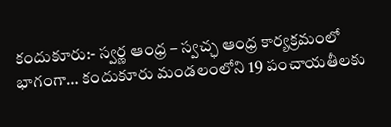కందుకూరు:- స్వర్ణ ఆంధ్ర – స్వచ్ఛ ఆంధ్ర కార్యక్రమంలో భాగంగా… కందుకూరు మండలంలోని 19 పంచాయతీలకు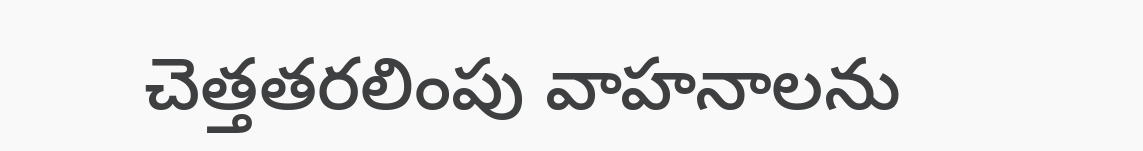చెత్తతరలింపు వాహనాలను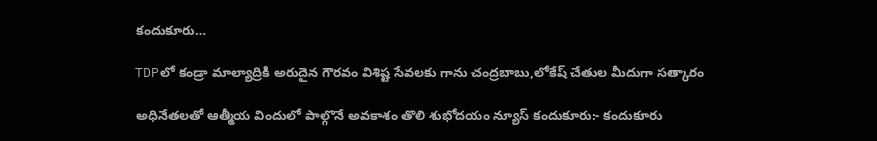కందుకూరు…

TDPలో కండ్రా మాల్యాద్రికి అరుదైన గౌరవం విశిష్ట సేవలకు గాను చంద్రబాబు,లోకేష్ చేతుల మీదుగా సత్కారం

అధినేతలతో ఆత్మీయ విందులో పాల్గొనే అవకాశం తొలి శుభోదయం న్యూస్ కందుకూరు:- కందుకూరు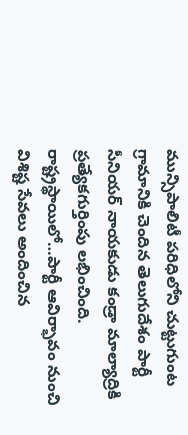మున్సిపాలిటీ పరిధిలోని చుట్టుగుంట గ్రామానికి చెందిన తెలుగుదేశం పార్టీ సీనియర్ నాయకుడు కండ్రా మాల్యాద్రికి ప్రత్యేకగుర్తింపు లభించింది. రాష్ట్రస్థాయిలో…పార్టీ ఆవిర్భావం నుంచి విశిష్ట సేవలు అందించిన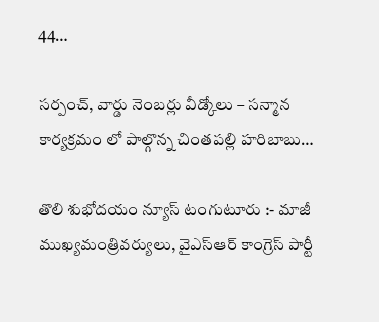44…

సర్పంచ్, వార్డు నెంబర్లు వీడ్కోలు – సన్మాన కార్యక్రమం లో పాల్గొన్న చింతపల్లి హరిబాబు…

తొలి శుభోదయం న్యూస్ టంగుటూరు :- మాజీ ముఖ్యమంత్రివర్యులు, వైఎస్ఆర్ కాంగ్రెస్ పార్టీ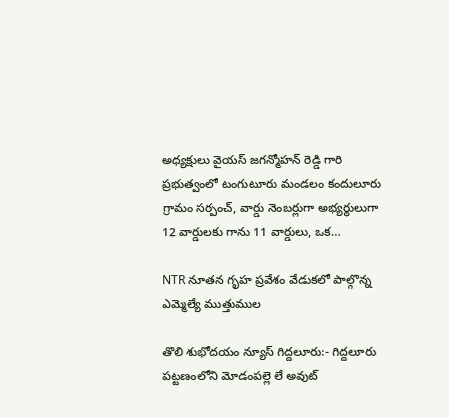అధ్యక్షులు వైయస్ జగన్మోహన్ రెడ్డి గారి ప్రభుత్వంలో టంగుటూరు మండలం కందులూరు గ్రామం సర్పంచ్, వార్డు నెంబర్లుగా అభ్యర్థులుగా 12 వార్డులకు గాను 11 వార్డులు, ఒక…

NTR నూతన గృహ ప్రవేశం వేడుకలో పాల్గొన్న ఎమ్మెల్యే ముత్తుముల

తొలి శుభోదయం న్యూస్ గిద్దలూరు:- గిద్దలూరు పట్టణంలోని మోడంపల్లె లే అవుట్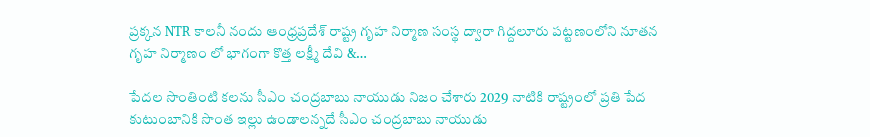ప్రక్కన NTR కాలనీ నందు ఆంధ్రప్రదేశ్ రాష్ట్ర గృహ నిర్మాణ సంస్థ ద్వారా గిద్దలూరు పట్టణంలోని నూతన గృహ నిర్మాణం లో భాగంగా కొత్త లక్ష్మీ దేవి &…

పేదల సొంతింటి కలను సీఎం చంద్రబాబు నాయుడు నిజం చేశారు 2029 నాటికి రాష్ట్రంలో ప్రతి పేద కుటుంబానికి సొంత ఇల్లు ఉండాలన్నదే సీఎం చంద్రబాబు నాయుడు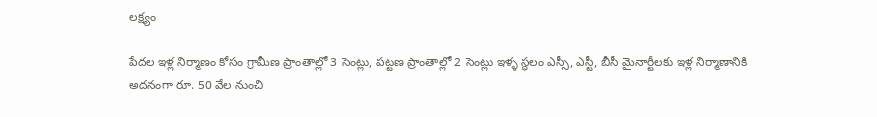లక్ష్యం

పేదల ఇళ్ల నిర్మాణం కోసం గ్రామీణ ప్రాంతాల్లో 3 సెంట్లు, పట్టణ ప్రాంతాల్లో 2 సెంట్లు ఇళ్ళ స్థలం ఎస్సీ, ఎస్టీ, బీసీ మైనార్టీలకు ఇళ్ల నిర్మాణానికి అదనంగా రూ. 50 వేల నుంచి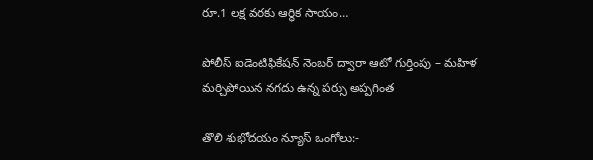రూ.1 లక్ష వరకు ఆర్థిక సాయం…

పోలీస్ ఐడెంటిఫికేషన్ నెంబర్ ద్వారా ఆటో గుర్తింపు – మహిళ మర్చిపోయిన నగదు ఉన్న పర్సు అప్పగింత

తొలి శుభోదయం న్యూస్ ఒంగోలు:-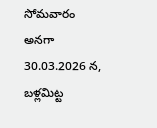సోమవారం అనగా 30.03.2026 న, బళ్లమిట్ట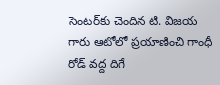సెంటర్‌కు చెందిన టి. విజయ గారు ఆటోలో ప్రయాణించి గాంధీ రోడ్ వద్ద దిగే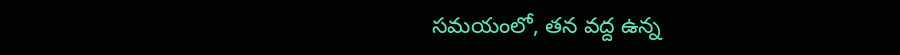సమయంలో, తన వద్ద ఉన్న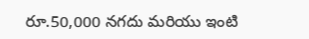రూ.50,000 నగదు మరియు ఇంటి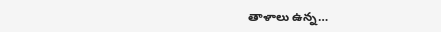తాళాలు ఉన్న…